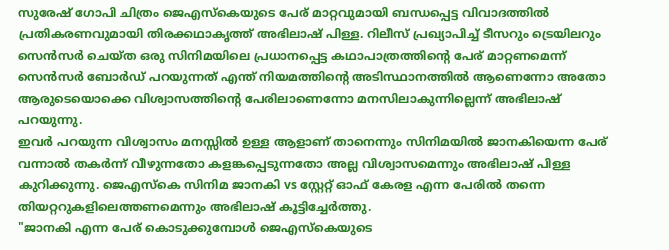സുരേഷ് ഗോപി ചിത്രം ജെഎസ്കെയുടെ പേര് മാറ്റവുമായി ബന്ധപ്പെട്ട വിവാദത്തിൽ പ്രതികരണവുമായി തിരക്കഥാകൃത്ത് അഭിലാഷ് പിള്ള. റിലീസ് പ്രഖ്യാപിച്ച് ടീസറും ട്രെയിലറും സെൻസർ ചെയ്ത ഒരു സിനിമയിലെ പ്രധാനപ്പെട്ട കഥാപാത്രത്തിന്റെ പേര് മാറ്റണമെന്ന് സെൻസർ ബോർഡ് പറയുന്നത് എന്ത് നിയമത്തിന്റെ അടിസ്ഥാനത്തിൽ ആണെന്നോ അതോ ആരുടെയൊക്കെ വിശ്വാസത്തിന്റെ പേരിലാണെന്നോ മനസിലാകുന്നില്ലെന്ന് അഭിലാഷ് പറയുന്നു.
ഇവർ പറയുന്ന വിശ്വാസം മനസ്സിൽ ഉള്ള ആളാണ് താനെന്നും സിനിമയിൽ ജാനകിയെന്ന പേര് വന്നാൽ തകർന്ന് വീഴുന്നതോ കളങ്കപ്പെടുന്നതോ അല്ല വിശ്വാസമെന്നും അഭിലാഷ് പിള്ള കുറിക്കുന്നു. ജെഎസ്കെ സിനിമ ജാനകി vs സ്റ്റേറ്റ് ഓഫ് കേരള എന്ന പേരിൽ തന്നെ തിയറ്ററുകളിലെത്തണമെന്നും അഭിലാഷ് കൂട്ടിച്ചേർത്തു.
"ജാനകി എന്ന പേര് കൊടുക്കുമ്പോൾ ജെഎസ്കെയുടെ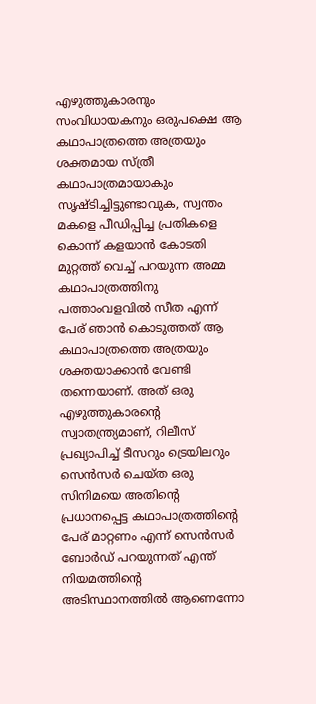എഴുത്തുകാരനും സംവിധായകനും ഒരുപക്ഷെ ആ കഥാപാത്രത്തെ അത്രയും ശക്തമായ സ്ത്രീ കഥാപാത്രമായാകും സൃഷ്ടിച്ചിട്ടുണ്ടാവുക, സ്വന്തം മകളെ പീഡിപ്പിച്ച പ്രതികളെ കൊന്ന് കളയാൻ കോടതി മുറ്റത്ത് വെച്ച് പറയുന്ന അമ്മ കഥാപാത്രത്തിനു പത്താംവളവിൽ സീത എന്ന് പേര് ഞാൻ കൊടുത്തത് ആ കഥാപാത്രത്തെ അത്രയും ശക്തയാക്കാൻ വേണ്ടി തന്നെയാണ്. അത് ഒരു എഴുത്തുകാരന്റെ സ്വാതന്ത്ര്യമാണ്, റിലീസ് പ്രഖ്യാപിച്ച് ടീസറും ട്രെയിലറും സെൻസർ ചെയ്ത ഒരു സിനിമയെ അതിന്റെ പ്രധാനപ്പെട്ട കഥാപാത്രത്തിന്റെ പേര് മാറ്റണം എന്ന് സെൻസർ ബോർഡ് പറയുന്നത് എന്ത് നിയമത്തിന്റെ അടിസ്ഥാനത്തിൽ ആണെന്നോ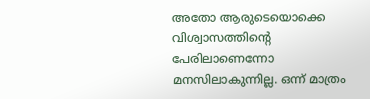അതോ ആരുടെയൊക്കെ വിശ്വാസത്തിന്റെ പേരിലാണെന്നോ മനസിലാകുന്നില്ല. ഒന്ന് മാത്രം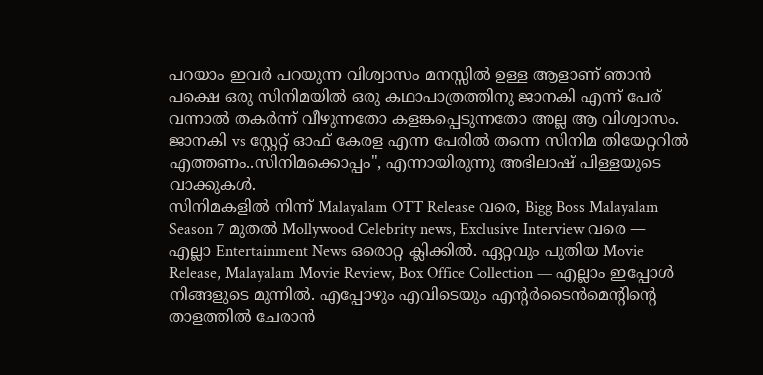പറയാം ഇവർ പറയുന്ന വിശ്വാസം മനസ്സിൽ ഉള്ള ആളാണ് ഞാൻ പക്ഷെ ഒരു സിനിമയിൽ ഒരു കഥാപാത്രത്തിനു ജാനകി എന്ന് പേര് വന്നാൽ തകർന്ന് വീഴുന്നതോ കളങ്കപ്പെടുന്നതോ അല്ല ആ വിശ്വാസം. ജാനകി vs സ്റ്റേറ്റ് ഓഫ് കേരള എന്ന പേരിൽ തന്നെ സിനിമ തിയേറ്ററിൽ എത്തണം..സിനിമക്കൊപ്പം", എന്നായിരുന്നു അഭിലാഷ് പിള്ളയുടെ വാക്കുകൾ.
സിനിമകളിൽ നിന്ന് Malayalam OTT Release വരെ, Bigg Boss Malayalam Season 7 മുതൽ Mollywood Celebrity news, Exclusive Interview വരെ — എല്ലാ Entertainment News ഒരൊറ്റ ക്ലിക്കിൽ. ഏറ്റവും പുതിയ Movie Release, Malayalam Movie Review, Box Office Collection — എല്ലാം ഇപ്പോൾ നിങ്ങളുടെ മുന്നിൽ. എപ്പോഴും എവിടെയും എന്റർടൈൻമെന്റിന്റെ താളത്തിൽ ചേരാൻ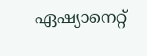ഏഷ്യാനെറ്റ്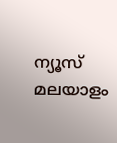ന്യൂസ് മലയാളം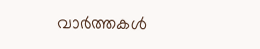വാർത്തകൾ